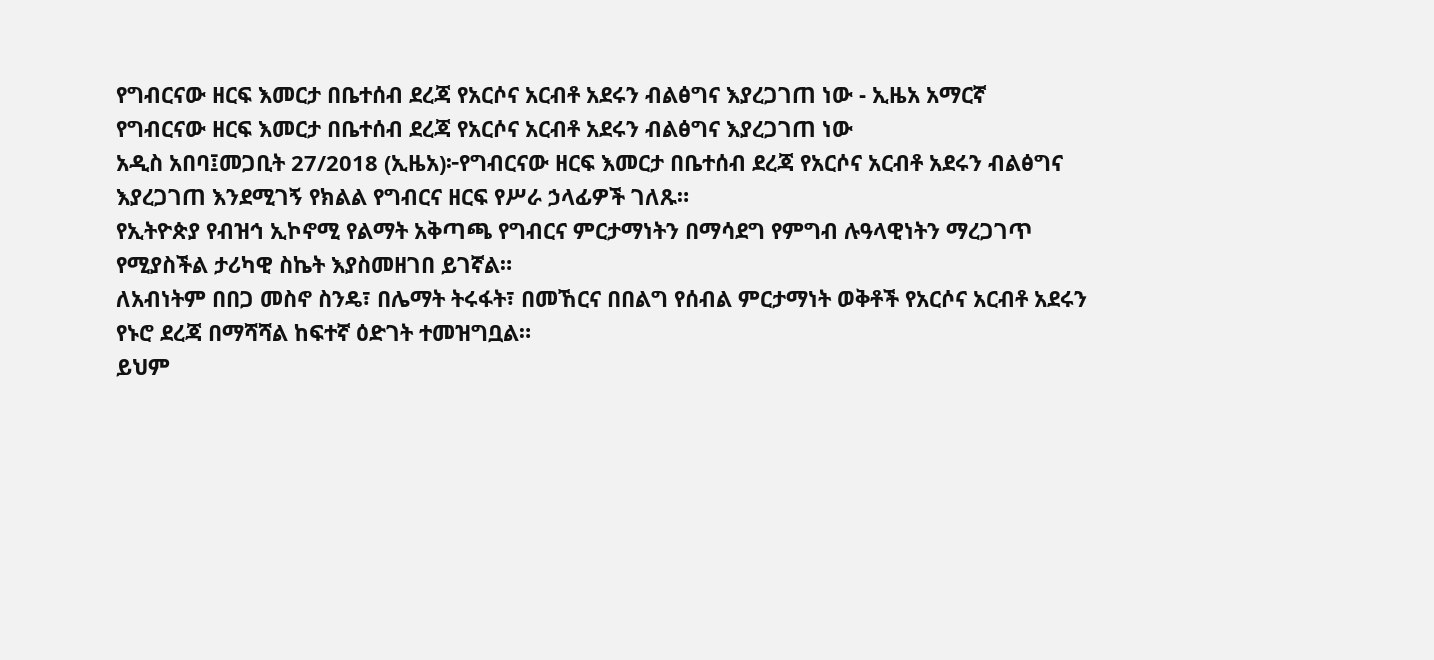የግብርናው ዘርፍ እመርታ በቤተሰብ ደረጃ የአርሶና አርብቶ አደሩን ብልፅግና እያረጋገጠ ነው - ኢዜአ አማርኛ
የግብርናው ዘርፍ እመርታ በቤተሰብ ደረጃ የአርሶና አርብቶ አደሩን ብልፅግና እያረጋገጠ ነው
አዲስ አበባ፤መጋቢት 27/2018 (ኢዜአ)፦የግብርናው ዘርፍ እመርታ በቤተሰብ ደረጃ የአርሶና አርብቶ አደሩን ብልፅግና እያረጋገጠ እንደሚገኝ የክልል የግብርና ዘርፍ የሥራ ኃላፊዎች ገለጹ።
የኢትዮጵያ የብዝኅ ኢኮኖሚ የልማት አቅጣጫ የግብርና ምርታማነትን በማሳደግ የምግብ ሉዓላዊነትን ማረጋገጥ የሚያስችል ታሪካዊ ስኬት እያስመዘገበ ይገኛል።
ለአብነትም በበጋ መስኖ ስንዴ፣ በሌማት ትሩፋት፣ በመኸርና በበልግ የሰብል ምርታማነት ወቅቶች የአርሶና አርብቶ አደሩን የኑሮ ደረጃ በማሻሻል ከፍተኛ ዕድገት ተመዝግቧል።
ይህም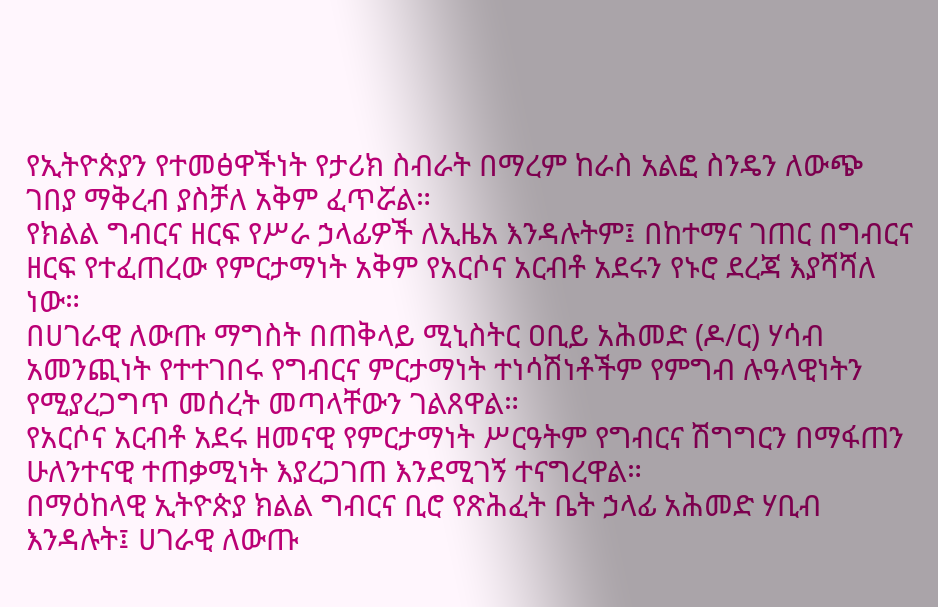የኢትዮጵያን የተመፅዋችነት የታሪክ ስብራት በማረም ከራስ አልፎ ስንዴን ለውጭ ገበያ ማቅረብ ያስቻለ አቅም ፈጥሯል።
የክልል ግብርና ዘርፍ የሥራ ኃላፊዎች ለኢዜአ እንዳሉትም፤ በከተማና ገጠር በግብርና ዘርፍ የተፈጠረው የምርታማነት አቅም የአርሶና አርብቶ አደሩን የኑሮ ደረጃ እያሻሻለ ነው።
በሀገራዊ ለውጡ ማግስት በጠቅላይ ሚኒስትር ዐቢይ አሕመድ (ዶ/ር) ሃሳብ አመንጪነት የተተገበሩ የግብርና ምርታማነት ተነሳሽነቶችም የምግብ ሉዓላዊነትን የሚያረጋግጥ መሰረት መጣላቸውን ገልጸዋል።
የአርሶና አርብቶ አደሩ ዘመናዊ የምርታማነት ሥርዓትም የግብርና ሽግግርን በማፋጠን ሁለንተናዊ ተጠቃሚነት እያረጋገጠ እንደሚገኝ ተናግረዋል።
በማዕከላዊ ኢትዮጵያ ክልል ግብርና ቢሮ የጽሕፈት ቤት ኃላፊ አሕመድ ሃቢብ እንዳሉት፤ ሀገራዊ ለውጡ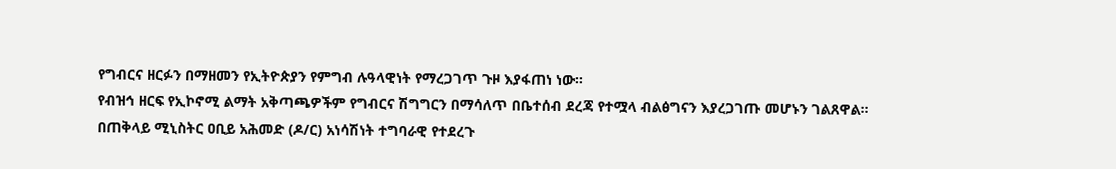የግብርና ዘርፉን በማዘመን የኢትዮጵያን የምግብ ሉዓላዊነት የማረጋገጥ ጉዞ እያፋጠነ ነው።
የብዝኅ ዘርፍ የኢኮኖሚ ልማት አቅጣጫዎችም የግብርና ሽግግርን በማሳለጥ በቤተሰብ ደረጃ የተሟላ ብልፅግናን እያረጋገጡ መሆኑን ገልጸዋል።
በጠቅላይ ሚኒስትር ዐቢይ አሕመድ (ዶ/ር) አነሳሽነት ተግባራዊ የተደረጉ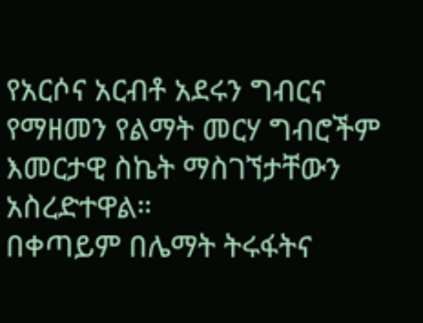የአርሶና አርብቶ አደሩን ግብርና የማዘመን የልማት መርሃ ግብሮችም እመርታዊ ስኬት ማስገኘታቸውን አስረድተዋል።
በቀጣይም በሌማት ትሩፋትና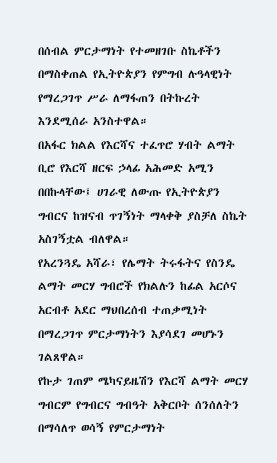በሰብል ምርታማነት የተመዘገቡ ስኬቶችን በማስቀጠል የኢትዮጵያን የምግብ ሉዓላዊነት የማረጋገጥ ሥራ ለማፋጠን በትኩረት እንደሚሰራ አንስተዋል።
በአፋር ክልል የእርሻና ተፈጥሮ ሃብት ልማት ቢሮ የእርሻ ዘርፍ ኃላፊ አሕመድ አሚን በበኩላቸው፤ ሀገራዊ ለውጡ የኢትዮጵያን ግብርና ከዝናብ ጥገኝነት ማላቀቅ ያስቻለ ስኬት አስገኝቷል ብለዋል።
የአረንጓዴ አሻራ፣ የሌማት ትሩፋትና የስንዴ ልማት መርሃ ግብሮች የክልሉን ከፊል አርሶና አርብቶ አደር ማህበረሰብ ተጠቃሚነት በማረጋገጥ ምርታማነትን እያሳደገ መሆኑን ገልጸዋል።
የኩታ ገጠም ሜካናይዜሽን የእርሻ ልማት መርሃ ግብርም የግብርና ግብዓት አቅርቦት ሰንሰለትን በማሳለጥ ወሳኝ የምርታማነት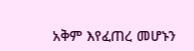አቅም እየፈጠረ መሆኑን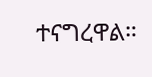ተናግረዋል።